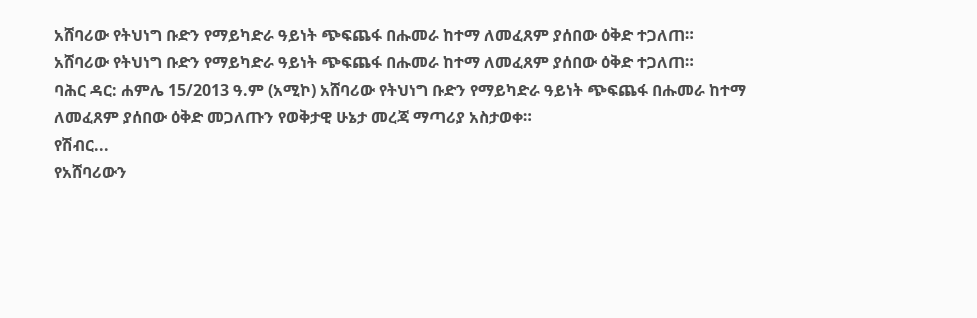አሸባሪው የትህነግ ቡድን የማይካድራ ዓይነት ጭፍጨፋ በሑመራ ከተማ ለመፈጸም ያሰበው ዕቅድ ተጋለጠ።
አሸባሪው የትህነግ ቡድን የማይካድራ ዓይነት ጭፍጨፋ በሑመራ ከተማ ለመፈጸም ያሰበው ዕቅድ ተጋለጠ።
ባሕር ዳር: ሐምሌ 15/2013 ዓ.ም (አሚኮ) አሸባሪው የትህነግ ቡድን የማይካድራ ዓይነት ጭፍጨፋ በሑመራ ከተማ ለመፈጸም ያሰበው ዕቅድ መጋለጡን የወቅታዊ ሁኔታ መረጃ ማጣሪያ አስታወቀ።
የሽብር...
የአሸባሪውን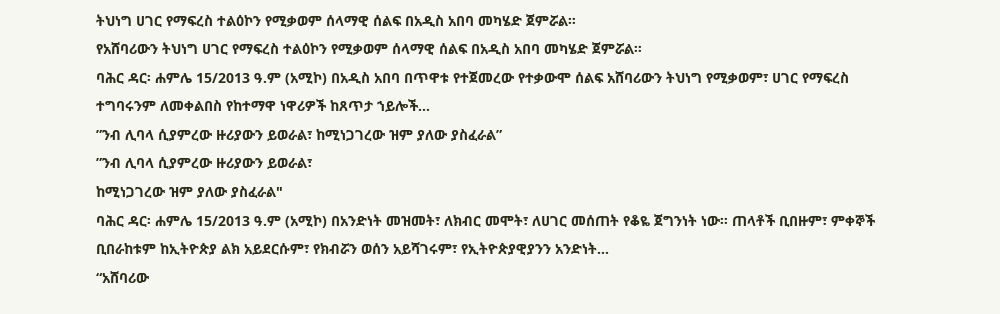ትህነግ ሀገር የማፍረስ ተልዕኮን የሚቃወም ሰላማዊ ሰልፍ በአዲስ አበባ መካሄድ ጀምሯል።
የአሸባሪውን ትህነግ ሀገር የማፍረስ ተልዕኮን የሚቃወም ሰላማዊ ሰልፍ በአዲስ አበባ መካሄድ ጀምሯል።
ባሕር ዳር፡ ሐምሌ 15/2013 ዓ.ም (አሚኮ) በአዲስ አበባ በጥዋቱ የተጀመረው የተቃውሞ ሰልፍ አሸባሪውን ትህነግ የሚቃወም፣ ሀገር የማፍረስ ተግባሩንም ለመቀልበስ የከተማዋ ነዋሪዎች ከጸጥታ ኀይሎች...
ʺንብ ሊባላ ሲያምረው ዙሪያውን ይወራል፣ ከሚነጋገረው ዝም ያለው ያስፈራል”
ʺንብ ሊባላ ሲያምረው ዙሪያውን ይወራል፣
ከሚነጋገረው ዝም ያለው ያስፈራል"
ባሕር ዳር፡ ሐምሌ 15/2013 ዓ.ም (አሚኮ) በአንድነት መዝመት፣ ለክብር መሞት፣ ለሀገር መሰጠት የቆዬ ጀግንነት ነው፡፡ ጠላቶች ቢበዙም፣ ምቀኞች ቢበራከቱም ከኢትዮጵያ ልክ አይደርሱም፣ የክብሯን ወሰን አይሻገሩም፣ የኢትዮጵያዊያንን አንድነት...
“አሸባሪው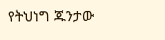የትህነግ ጁንታው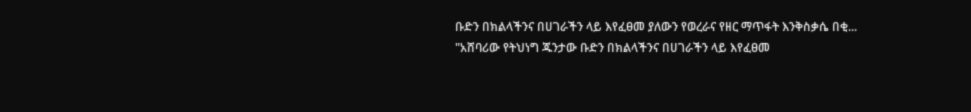ቡድን በክልላችንና በሀገራችን ላይ እየፈፀመ ያለውን የወረራና የዘር ማጥፋት እንቅስቃሴ በቂ...
"አሸባሪው የትህነግ ጁንታው ቡድን በክልላችንና በሀገራችን ላይ እየፈፀመ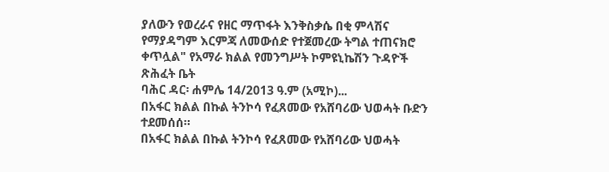ያለውን የወረራና የዘር ማጥፋት እንቅስቃሴ በቂ ምላሽና የማያዳግም እርምጃ ለመውሰድ የተጀመረው ትግል ተጠናክሮ ቀጥሏል" የአማራ ክልል የመንግሥት ኮምዩኒኬሽን ጉዳዮች ጽሕፈት ቤት
ባሕር ዳር፡ ሐምሌ 14/2013 ዓ.ም (አሚኮ)...
በአፋር ክልል በኩል ትንኮሳ የፈጸመው የአሸባሪው ህወሓት ቡድን ተደመሰሰ።
በአፋር ክልል በኩል ትንኮሳ የፈጸመው የአሸባሪው ህወሓት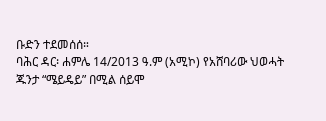ቡድን ተደመሰሰ።
ባሕር ዳር፡ ሐምሌ 14/2013 ዓ.ም (አሚኮ) የአሸባሪው ህወሓት ጁንታ “ሜይዴይ” በሚል ሰይሞ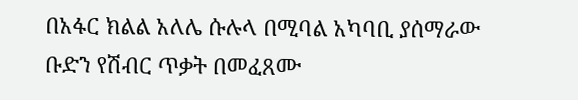በአፋር ክልል አለሌ ሱሉላ በሚባል አካባቢ ያሰማራው ቡድን የሽብር ጥቃት በመፈጸሙ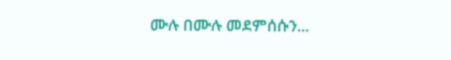ሙሉ በሙሉ መደምሰሱን...